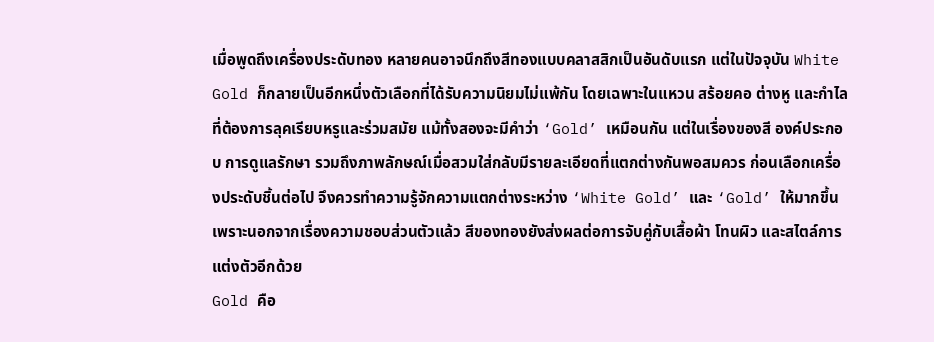เมื่อพูดถึงเครื่องประดับทอง หลายคนอาจนึกถึงสีทองแบบคลาสสิกเป็นอันดับแรก แต่ในปัจจุบัน White Gold ก็กลายเป็นอีกหนึ่งตัวเลือกที่ได้รับความนิยมไม่แพ้กัน โดยเฉพาะในแหวน สร้อยคอ ต่างหู และกำไลที่ต้องการลุคเรียบหรูและร่วมสมัย แม้ทั้งสองจะมีคำว่า ‘Gold’ เหมือนกัน แต่ในเรื่องของสี องค์ประกอบ การดูแลรักษา รวมถึงภาพลักษณ์เมื่อสวมใส่กลับมีรายละเอียดที่แตกต่างกันพอสมควร ก่อนเลือกเครื่องประดับชิ้นต่อไป จึงควรทำความรู้จักความแตกต่างระหว่าง ‘White Gold’ และ ‘Gold’ ให้มากขึ้น เพราะนอกจากเรื่องความชอบส่วนตัวแล้ว สีของทองยังส่งผลต่อการจับคู่กับเสื้อผ้า โทนผิว และสไตล์การแต่งตัวอีกด้วย
Gold คือ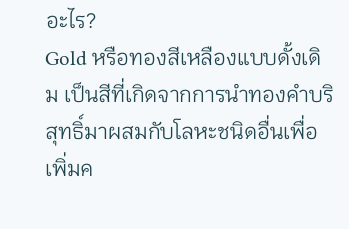อะไร?
Gold หรือทองสีเหลืองแบบดั้งเดิม เป็นสีที่เกิดจากการนำทองคำบริสุทธิ์มาผสมกับโลหะชนิดอื่นเพื่อเพิ่มค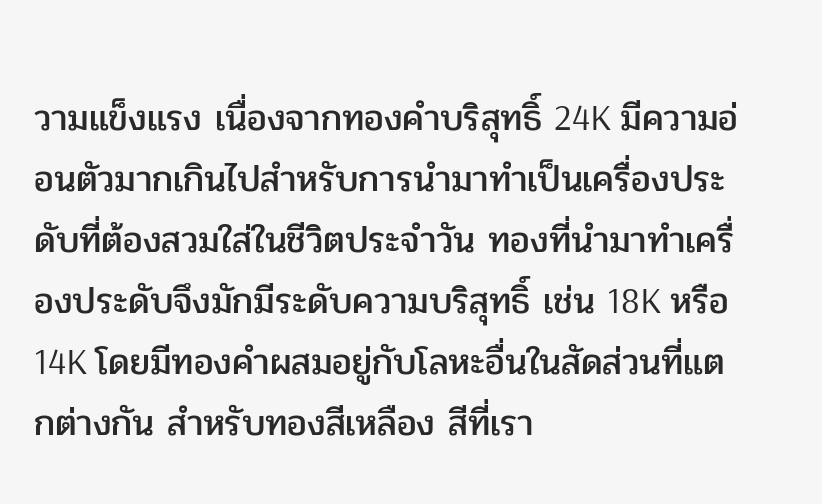วามแข็งแรง เนื่องจากทองคำบริสุทธิ์ 24K มีความอ่อนตัวมากเกินไปสำหรับการนำมาทำเป็นเครื่องประดับที่ต้องสวมใส่ในชีวิตประจำวัน ทองที่นำมาทำเครื่องประดับจึงมักมีระดับความบริสุทธิ์ เช่น 18K หรือ 14K โดยมีทองคำผสมอยู่กับโลหะอื่นในสัดส่วนที่แตกต่างกัน สำหรับทองสีเหลือง สีที่เรา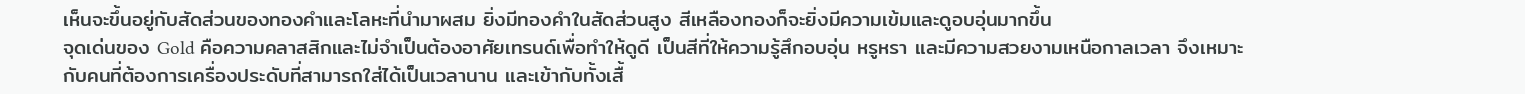เห็นจะขึ้นอยู่กับสัดส่วนของทองคำและโลหะที่นำมาผสม ยิ่งมีทองคำในสัดส่วนสูง สีเหลืองทองก็จะยิ่งมีความเข้มและดูอบอุ่นมากขึ้น
จุดเด่นของ Gold คือความคลาสสิกและไม่จำเป็นต้องอาศัยเทรนด์เพื่อทำให้ดูดี เป็นสีที่ให้ความรู้สึกอบอุ่น หรูหรา และมีความสวยงามเหนือกาลเวลา จึงเหมาะกับคนที่ต้องการเครื่องประดับที่สามารถใส่ได้เป็นเวลานาน และเข้ากับทั้งเสื้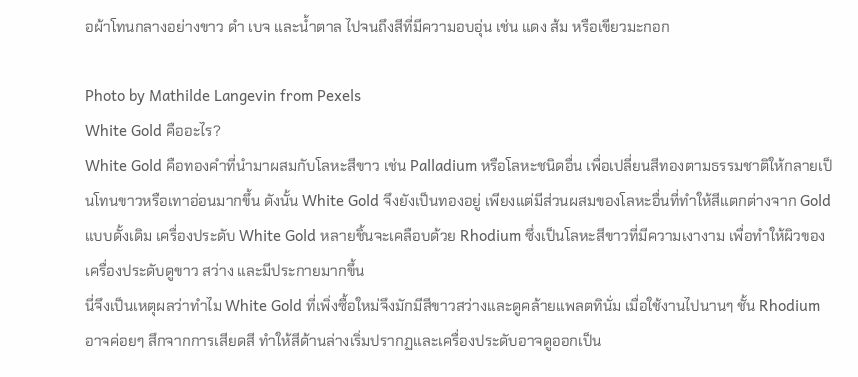อผ้าโทนกลางอย่างขาว ดำ เบจ และน้ำตาล ไปจนถึงสีที่มีความอบอุ่น เช่น แดง ส้ม หรือเขียวมะกอก

Photo by Mathilde Langevin from Pexels
White Gold คืออะไร?
White Gold คือทองคำที่นำมาผสมกับโลหะสีขาว เช่น Palladium หรือโลหะชนิดอื่น เพื่อเปลี่ยนสีทองตามธรรมชาติให้กลายเป็นโทนขาวหรือเทาอ่อนมากขึ้น ดังนั้น White Gold จึงยังเป็นทองอยู่ เพียงแต่มีส่วนผสมของโลหะอื่นที่ทำให้สีแตกต่างจาก Gold แบบดั้งเดิม เครื่องประดับ White Gold หลายชิ้นจะเคลือบด้วย Rhodium ซึ่งเป็นโลหะสีขาวที่มีความเงางาม เพื่อทำให้ผิวของเครื่องประดับดูขาว สว่าง และมีประกายมากขึ้น
นี่จึงเป็นเหตุผลว่าทำไม White Gold ที่เพิ่งซื้อใหม่จึงมักมีสีขาวสว่างและดูคล้ายแพลตทินั่ม เมื่อใช้งานไปนานๆ ชั้น Rhodium อาจค่อยๆ สึกจากการเสียดสี ทำให้สีด้านล่างเริ่มปรากฏและเครื่องประดับอาจดูออกเป็น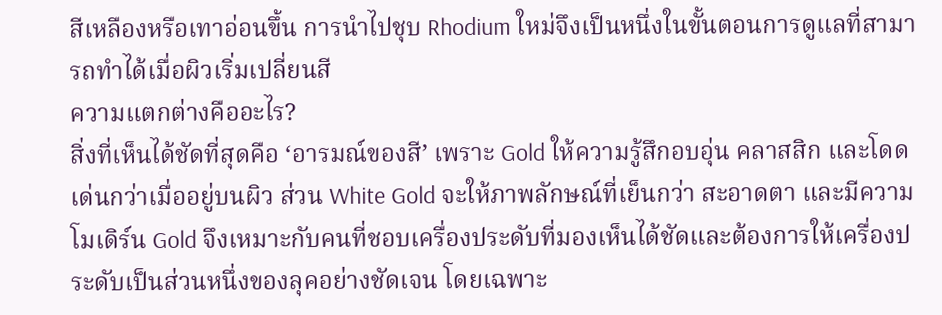สีเหลืองหรือเทาอ่อนขึ้น การนำไปชุบ Rhodium ใหม่จึงเป็นหนึ่งในขั้นตอนการดูแลที่สามารถทำได้เมื่อผิวเริ่มเปลี่ยนสี
ความแตกต่างคืออะไร?
สิ่งที่เห็นได้ชัดที่สุดคือ ‘อารมณ์ของสี’ เพราะ Gold ให้ความรู้สึกอบอุ่น คลาสสิก และโดดเด่นกว่าเมื่ออยู่บนผิว ส่วน White Gold จะให้ภาพลักษณ์ที่เย็นกว่า สะอาดตา และมีความโมเดิร์น Gold จึงเหมาะกับคนที่ชอบเครื่องประดับที่มองเห็นได้ชัดและต้องการให้เครื่องประดับเป็นส่วนหนึ่งของลุคอย่างชัดเจน โดยเฉพาะ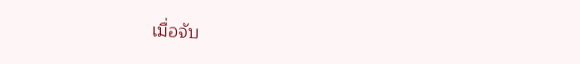เมื่อจับ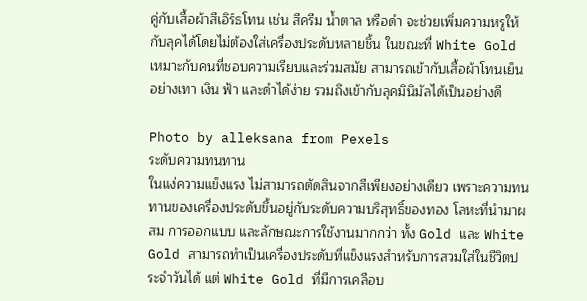คู่กับเสื้อผ้าสีเอิร์ธโทน เช่น สีครีม น้ำตาล หรือดำ จะช่วยเพิ่มความหรูให้กับลุคได้โดยไม่ต้องใส่เครื่องประดับหลายชิ้น ในขณะที่ White Gold เหมาะกับคนที่ชอบความเรียบและร่วมสมัย สามารถเข้ากับเสื้อผ้าโทนเย็นอย่างเทา เงิน ฟ้า และดำได้ง่าย รวมถึงเข้ากับลุคมินิมัลได้เป็นอย่างดี

Photo by alleksana from Pexels
ระดับความทนทาน
ในแง่ความแข็งแรง ไม่สามารถตัดสินจากสีเพียงอย่างเดียว เพราะความทนทานของเครื่องประดับขึ้นอยู่กับระดับความบริสุทธิ์ของทอง โลหะที่นำมาผสม การออกแบบ และลักษณะการใช้งานมากกว่า ทั้ง Gold และ White Gold สามารถทำเป็นเครื่องประดับที่แข็งแรงสำหรับการสวมใส่ในชีวิตประจำวันได้ แต่ White Gold ที่มีการเคลือบ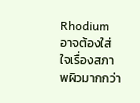Rhodium อาจต้องใส่ใจเรื่องสภาพผิวมากกว่า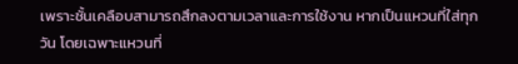เพราะชั้นเคลือบสามารถสึกลงตามเวลาและการใช้งาน หากเป็นแหวนที่ใส่ทุกวัน โดยเฉพาะแหวนที่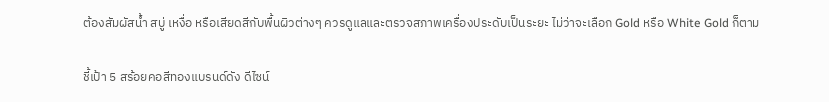ต้องสัมผัสน้ำ สบู่ เหงื่อ หรือเสียดสีกับพื้นผิวต่างๆ ควรดูแลและตรวจสภาพเครื่องประดับเป็นระยะ ไม่ว่าจะเลือก Gold หรือ White Gold ก็ตาม

ชี้เป้า 5 สร้อยคอสีทองแบรนด์ดัง ดีไซน์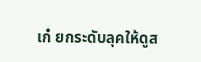เก๋ ยกระดับลุคให้ดูส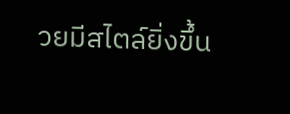วยมีสไตล์ยิ่งขึ้น